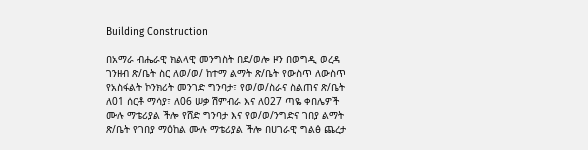Building Construction

በአማራ ብሔራዊ ክልላዊ መንግስት በደ/ወሎ ዞን በወግዲ ወረዳ ገንዘብ ጽ/ቤት ስር ለወ/ወ/ ከተማ ልማት ጽ/ቤት የውስጥ ለውስጥ የአስፋልት ኮንክሪት መንገድ ግንባታ፣ የወ/ወ/ስራና ስልጠና ጽ/ቤት ለ01 ሰርቶ ማሳያ፣ ለ06 ሠቃ ሽምብራ እና ለ027 ጣዬ ቀበሌዎች ሙሉ ማቴሪያል ችሎ የሸድ ግንባታ እና የወ/ወ/ንግድና ገበያ ልማት ጽ/ቤት የገበያ ማዕከል ሙሉ ማቴሪያል ችሎ በሀገራዊ ግልፅ ጨረታ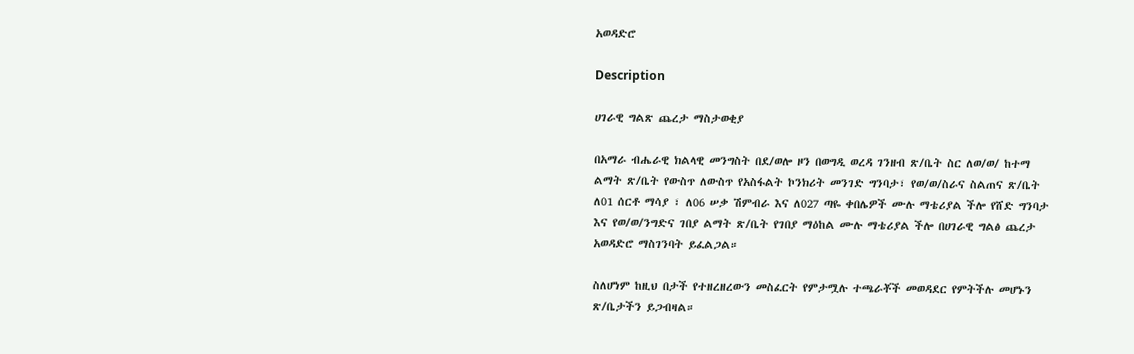አወዳድሮ

Description

ሀገራዊ ግልጽ ጨረታ ማስታወቂያ

በአማራ ብሔራዊ ክልላዊ መንግስት በደ/ወሎ ዞን በወግዲ ወረዳ ገንዘብ ጽ/ቤት ስር ለወ/ወ/ ከተማ ልማት ጽ/ቤት የውስጥ ለውስጥ የአስፋልት ኮንክሪት መንገድ ግንባታ፣ የወ/ወ/ስራና ስልጠና ጽ/ቤት ለ01 ሰርቶ ማሳያ ፣ ለ06 ሠቃ ሽምብራ እና ለ027 ጣዬ ቀበሌዎች ሙሉ ማቴሪያል ችሎ የሸድ ግንባታ እና የወ/ወ/ንግድና ገበያ ልማት ጽ/ቤት የገበያ ማዕከል ሙሉ ማቴሪያል ችሎ በሀገራዊ ግልፅ ጨረታ አወዳድሮ ማስገንባት ይፈልጋል።

ስለሆነም ከዚህ በታች የተዘረዘረውን መስፈርት የምታሟሉ ተጫራቾች መወዳደር የምትችሉ መሆኑን ጽ/ቤታችን ይጋብዛል።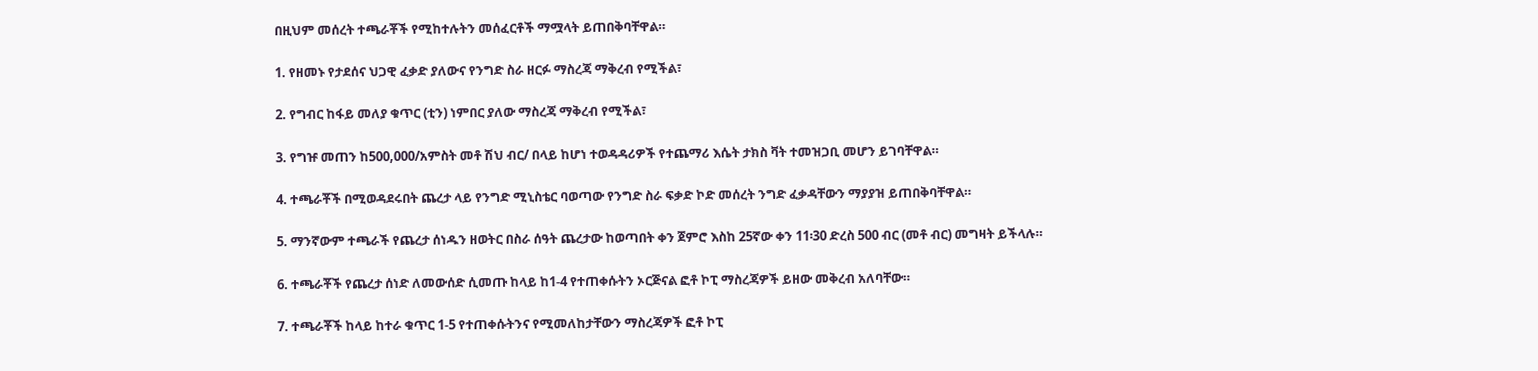በዚህም መሰረት ተጫራቾች የሚከተሉትን መሰፈርቶች ማሟላት ይጠበቅባቸዋል።

1. የዘመኑ የታደሰና ህጋዊ ፈቃድ ያለውና የንግድ ስራ ዘርፉ ማስረጃ ማቅረብ የሚችል፣

2. የግብር ከፋይ መለያ ቁጥር (ቲን) ነምበር ያለው ማስረጃ ማቅረብ የሚችል፣

3. የግዡ መጠን ከ500,000/አምስት መቶ ሽህ ብር/ በላይ ከሆነ ተወዳዳሪዎች የተጨማሪ እሴት ታክስ ቫት ተመዝጋቢ መሆን ይገባቸዋል።

4. ተጫራቾች በሚወዳደሩበት ጨረታ ላይ የንግድ ሚኒስቴር ባወጣው የንግድ ስራ ፍቃድ ኮድ መሰረት ንግድ ፈቃዳቸውን ማያያዝ ይጠበቅባቸዋል።

5. ማንኛውም ተጫራች የጨረታ ሰነዱን ዘወትር በስራ ሰዓት ጨረታው ከወጣበት ቀን ጀምሮ እስከ 25ኛው ቀን 11፡30 ድረስ 500 ብር (መቶ ብር) መግዛት ይችላሉ።

6. ተጫራቾች የጨረታ ሰነድ ለመውሰድ ሲመጡ ከላይ ከ1-4 የተጠቀሱትን ኦርጅናል ፎቶ ኮፒ ማስረጃዎች ይዘው መቅረብ አለባቸው።

7. ተጫራቾች ከላይ ከተራ ቁጥር 1-5 የተጠቀሱትንና የሚመለከታቸውን ማስረጃዎች ፎቶ ኮፒ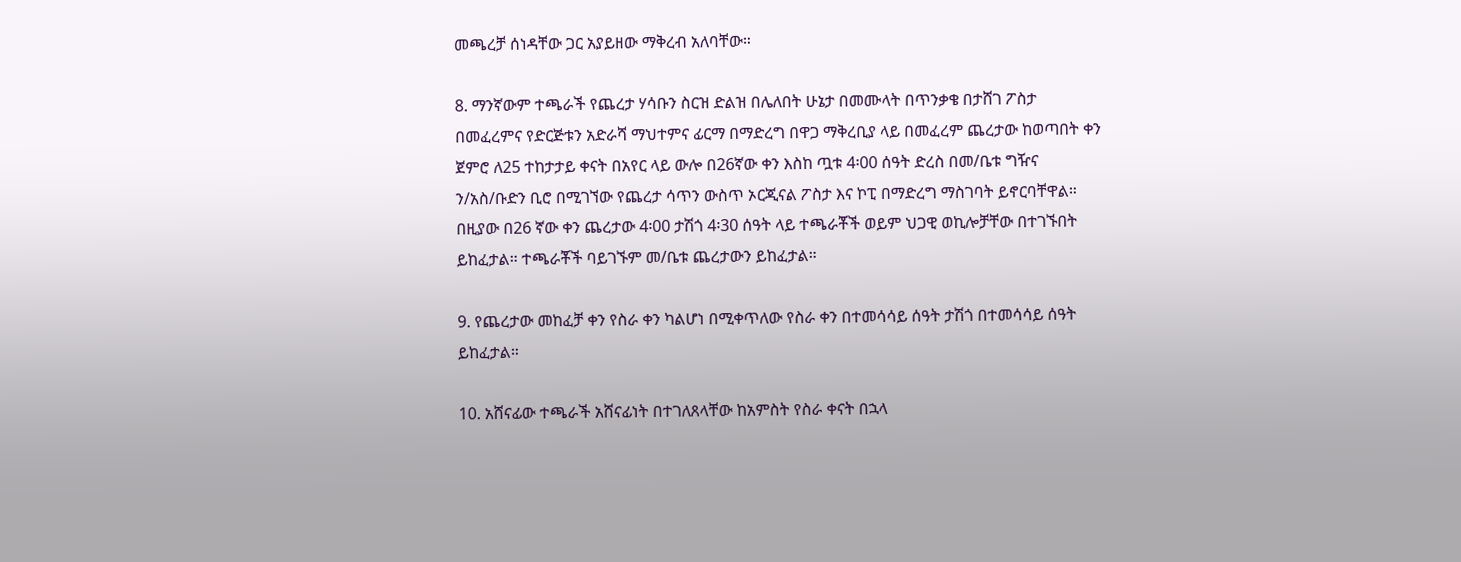መጫረቻ ሰነዳቸው ጋር አያይዘው ማቅረብ አለባቸው።

8. ማንኛውም ተጫራች የጨረታ ሃሳቡን ስርዝ ድልዝ በሌለበት ሁኔታ በመሙላት በጥንቃቄ በታሸገ ፖስታ በመፈረምና የድርጅቱን አድራሻ ማህተምና ፊርማ በማድረግ በዋጋ ማቅረቢያ ላይ በመፈረም ጨረታው ከወጣበት ቀን ጀምሮ ለ25 ተከታታይ ቀናት በአየር ላይ ውሎ በ26ኛው ቀን እስከ ጧቱ 4፡00 ሰዓት ድረስ በመ/ቤቱ ግዥና ን/አስ/ቡድን ቢሮ በሚገኘው የጨረታ ሳጥን ውስጥ ኦርጂናል ፖስታ እና ኮፒ በማድረግ ማስገባት ይኖርባቸዋል። በዚያው በ26 ኛው ቀን ጨረታው 4፡00 ታሽጎ 4፡30 ሰዓት ላይ ተጫራቾች ወይም ህጋዊ ወኪሎቻቸው በተገኙበት ይከፈታል። ተጫራቾች ባይገኙም መ/ቤቱ ጨረታውን ይከፈታል።

9. የጨረታው መከፈቻ ቀን የስራ ቀን ካልሆነ በሚቀጥለው የስራ ቀን በተመሳሳይ ሰዓት ታሽጎ በተመሳሳይ ሰዓት ይከፈታል።

10. አሸናፊው ተጫራች አሸናፊነት በተገለጸላቸው ከአምስት የስራ ቀናት በኋላ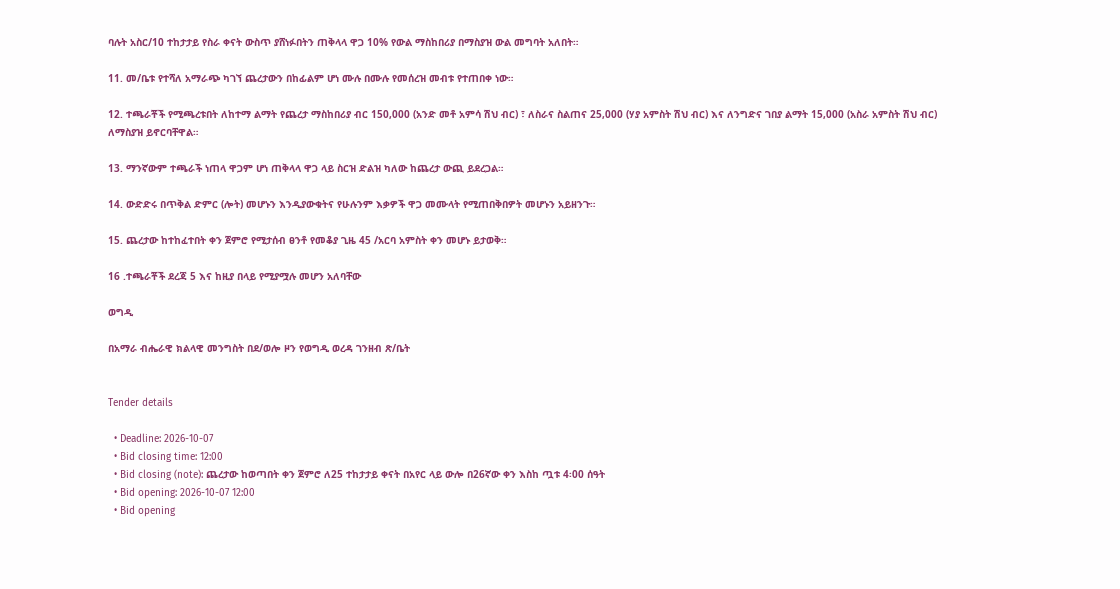ባሉት አስር/10 ተከታታይ የስራ ቀናት ውስጥ ያሸነፉበትን ጠቅላላ ዋጋ 10% የውል ማስከበሪያ በማስያዝ ውል መግባት አለበት።

11. መ/ቤቱ የተሻለ አማራጭ ካገኘ ጨረታውን በከፊልም ሆነ ሙሉ በሙሉ የመሰረዝ መብቱ የተጠበቀ ነው።

12. ተጫራቾች የሚጫረቱበት ለከተማ ልማት የጨረታ ማስከበሪያ ብር 150,000 (አንድ መቶ አምሳ ሽህ ብር) ፣ ለስራና ስልጠና 25,000 (ሃያ አምስት ሽህ ብር) እና ለንግድና ገበያ ልማት 15,000 (አስራ አምስት ሽህ ብር) ለማስያዝ ይኖርባቸዋል።

13. ማንኛውም ተጫራች ነጠላ ዋጋም ሆነ ጠቅላላ ዋጋ ላይ ስርዝ ድልዝ ካለው ከጨረታ ውጪ ይደረጋል።

14. ውድድሩ በጥቅል ድምር (ሎት) መሆኑን እንዲያውቁትና የሁሉንም እቃዎች ዋጋ መሙላት የሚጠበቅበዎት መሆኑን አይዘንጉ።

15. ጨረታው ከተከፈተበት ቀን ጀምሮ የሚታሰብ ፀንቶ የመቆያ ጊዜ 45 /አርባ አምስት ቀን መሆኑ ይታወቅ።

16 .ተጫራቾች ደረጃ 5 እና ከዚያ በላይ የሚያሟሉ መሆን አለባቸው

ወግዲ

በአማራ ብሔራዊ ክልላዊ መንግስት በደ/ወሎ ዞን የወግዲ ወረዳ ገንዘብ ጽ/ቤት


Tender details

  • Deadline: 2026-10-07
  • Bid closing time: 12:00
  • Bid closing (note): ጨረታው ከወጣበት ቀን ጀምሮ ለ25 ተከታታይ ቀናት በአየር ላይ ውሎ በ26ኛው ቀን እስከ ጧቱ 4፡00 ሰዓት
  • Bid opening: 2026-10-07 12:00
  • Bid opening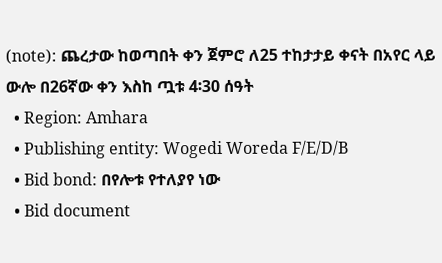(note): ጨረታው ከወጣበት ቀን ጀምሮ ለ25 ተከታታይ ቀናት በአየር ላይ ውሎ በ26ኛው ቀን እስከ ጧቱ 4፡30 ሰዓት
  • Region: Amhara
  • Publishing entity: Wogedi Woreda F/E/D/B
  • Bid bond: በየሎቱ የተለያየ ነው
  • Bid document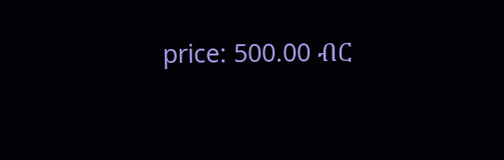price: 500.00 ብር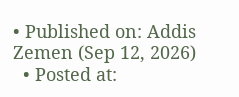• Published on: Addis Zemen (Sep 12, 2026)
  • Posted at: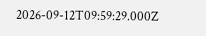2026-09-12T09:59:29.000Z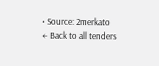• Source: 2merkato
← Back to all tenders